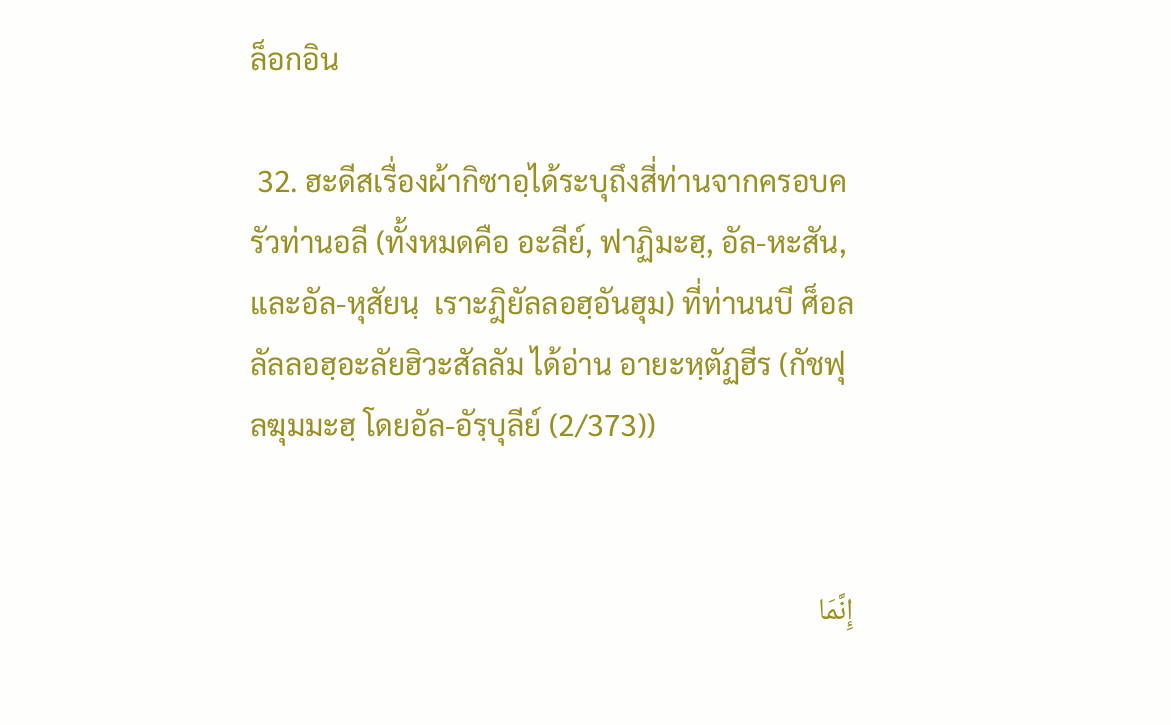ล็อกอิน

 32. ฮะดีสเรื่องผ้ากิซาอฺได้ระบุถึงสี่ท่านจากครอบครัวท่านอลี (ทั้งหมดคือ อะลีย์, ฟาฏิมะฮฺ, อัล-หะสัน, และอัล-หุสัยนฺ  เราะฎิยัลลอฮฺอันฮุม) ที่ท่านนบี ศ็อลลัลลอฮฺอะลัยฮิวะสัลลัม ได้อ่าน อายะหฺตัฏฮีร (กัชฟุลฆุมมะฮฺ โดยอัล-อัรฺบุลีย์ (2/373))


إِنَّمَا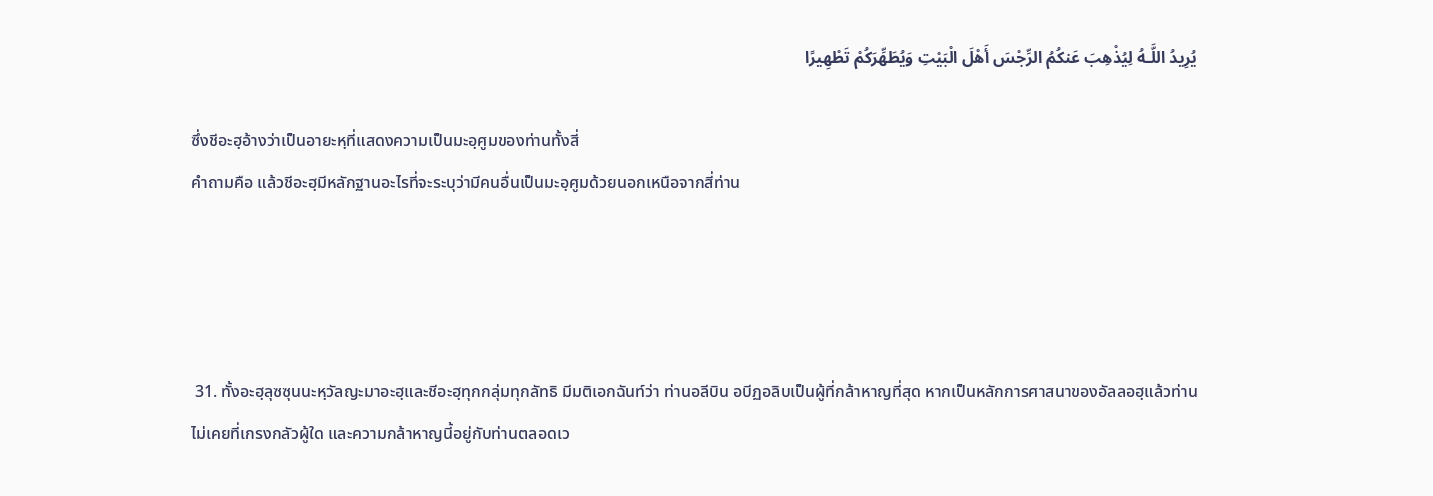يُرِيدُ اللَّـهُ لِيُذْهِبَ عَنكُمُ الرِّجْسَ أَهْلَ الْبَيْتِ وَيُطَهِّرَكُمْ تَطْهِيرًا

ซึ่งชีอะฮฺอ้างว่าเป็นอายะหฺที่แสดงความเป็นมะอฺศูมของท่านทั้งสี่
คำถามคือ แล้วชีอะฮฺมีหลักฐานอะไรที่จะระบุว่ามีคนอื่นเป็นมะอฺศูมด้วยนอกเหนือจากสี่ท่าน




 31. ทั้งอะฮฺลุซซุนนะหฺวัลญะมาอะฮฺและชีอะฮฺทุกกลุ่มทุกลัทธิ มีมติเอกฉันท์ว่า ท่านอลีบิน อบีฏอลิบเป็นผู้ที่กล้าหาญที่สุด หากเป็นหลักการศาสนาของอัลลอฮฺแล้วท่านไม่เคยที่เกรงกลัวผู้ใด และความกล้าหาญนี้อยู่กับท่านตลอดเว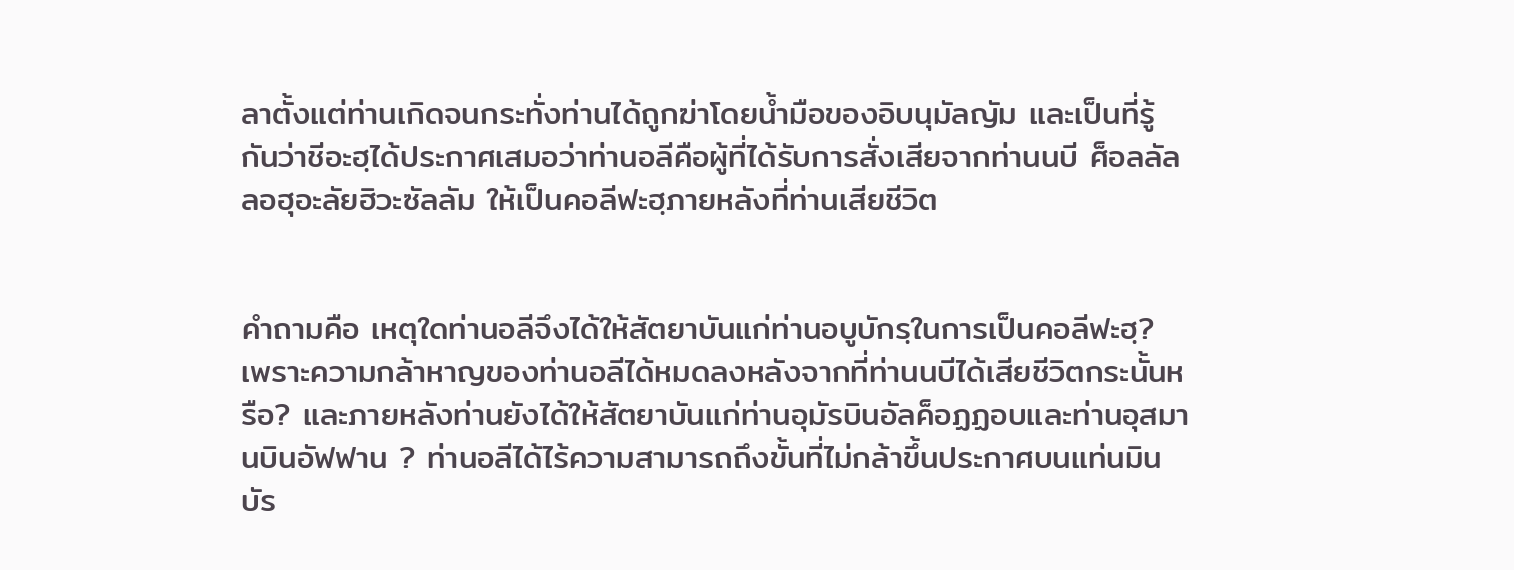ลาตั้งแต่ท่านเกิดจนกระทั่งท่านได้ถูกฆ่าโดยน้ำมือของอิบนุมัลญัม และเป็นที่รู้กันว่าชีอะฮฺได้ประกาศเสมอว่าท่านอลีคือผู้ที่ได้รับการสั่งเสียจากท่านนบี ศ็อลลัลลอฮุอะลัยฮิวะซัลลัม ให้เป็นคอลีฟะฮฺภายหลังที่ท่านเสียชีวิต


คำถามคือ เหตุใดท่านอลีจึงได้ให้สัตยาบันแก่ท่านอบูบักรฺในการเป็นคอลีฟะฮฺ? เพราะความกล้าหาญของท่านอลีได้หมดลงหลังจากที่ท่านนบีได้เสียชีวิตกระนั้นหรือ? และภายหลังท่านยังได้ให้สัตยาบันแก่ท่านอุมัรบินอัลค็อฏฏอบและท่านอุสมานบินอัฟฟาน ? ท่านอลีได้ไร้ความสามารถถึงขั้นที่ไม่กล้าขึ้นประกาศบนแท่นมินบัร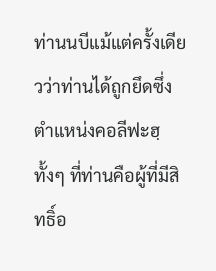ท่านนบีแม้แต่ครั้งเดียวว่าท่านได้ถูกยึดซึ่งตำแหน่งคอลีฟะฮฺ ทั้งๆ ที่ท่านคือผู้ที่มีสิทธิ์อ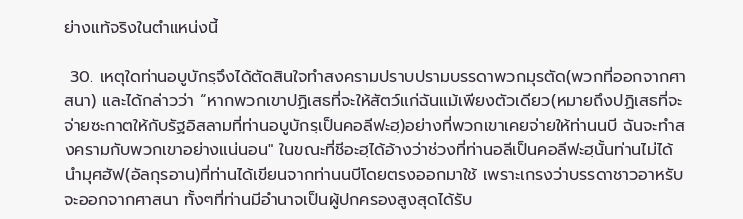ย่างแท้จริงในตำแหน่งนี้

 30. เหตุใดท่านอบูบักรฺจึงได้ตัดสินใจทำสงครามปราบปรามบรรดาพวกมุรตัด(พวกที่ออกจากศาสนา) และได้กล่าวว่า “หากพวกเขาปฏิเสธที่จะให้สัตว์แก่ฉันแม้เพียงตัวเดียว(หมายถึงปฏิเสธที่จะจ่ายซะกาตให้กับรัฐอิสลามที่ท่านอบูบักรฺเป็นคอลีฟะฮฺ)อย่างที่พวกเขาเคยจ่ายให้ท่านนบี ฉันจะทำสงครามกับพวกเขาอย่างแน่นอน" ในขณะที่ชีอะฮฺได้อ้างว่าช่วงที่ท่านอลีเป็นคอลีฟะฮฺนั้นท่านไม่ได้นำมุศฮัฟ(อัลกุรอาน)ที่ท่านได้เขียนจากท่านนบีโดยตรงออกมาใช้ เพราะเกรงว่าบรรดาชาวอาหรับจะออกจากศาสนา ทั้งๆที่ท่านมีอำนาจเป็นผู้ปกครองสูงสุดได้รับ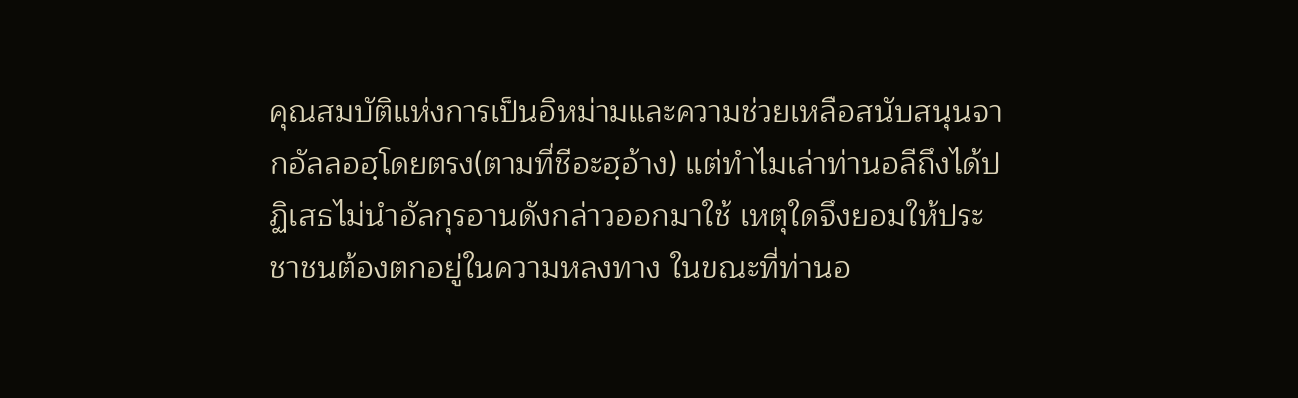คุณสมบัติแห่งการเป็นอิหม่ามและความช่วยเหลือสนับสนุนจากอัลลอฮฺโดยตรง(ตามที่ชีอะฮฺอ้าง) แต่ทำไมเล่าท่านอลีถึงได้ปฏิเสธไม่นำอัลกุรอานดังกล่าวออกมาใช้ เหตุใดจึงยอมให้ประชาชนต้องตกอยู่ในความหลงทาง ในขณะที่ท่านอ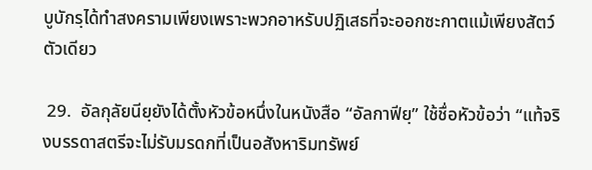บูบักรฺได้ทำสงครามเพียงเพราะพวกอาหรับปฏิเสธที่จะออกซะกาตแม้เพียงสัตว์ตัวเดียว

 29.  อัลกุลัยนียฺยังได้ตั้งหัวข้อหนึ่งในหนังสือ “อัลกาฟียฺ” ใช้ชื่อหัวข้อว่า “แท้จริงบรรดาสตรีจะไม่รับมรดกที่เป็นอสังหาริมทรัพย์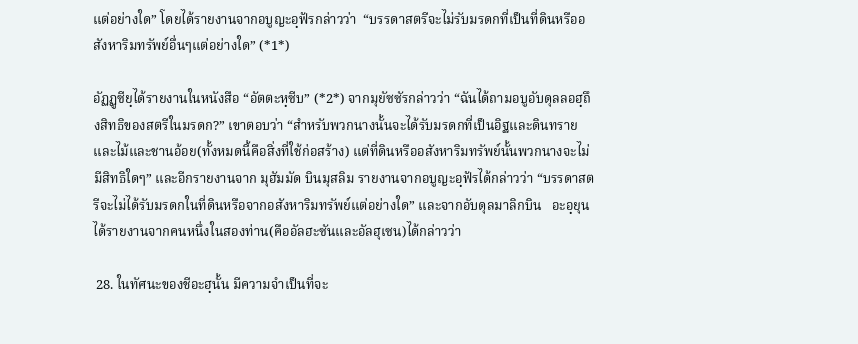แต่อย่างใด” โดยได้รายงานจากอบูญะอฺฟัรกล่าวว่า  “บรรดาสตรีจะไม่รับมรดกที่เป็นที่ดินหรืออสังหาริมทรัพย์อื่นๆแต่อย่างใด” (*1*)

อัฏฏูซียฺได้รายงานในหนังสือ “อัตตะหฺซีบ” (*2*) จากมุยัซซัรกล่าวว่า “ฉันได้ถามอบูอับดุลลอฮฺถึงสิทธิของสตรีในมรดก?” เขาตอบว่า “สำหรับพวกนางนั้นจะได้รับมรดกที่เป็นอิฐและดินทรายและไม้และชานอ้อย(ทั้งหมดนี้คือสิ่งที่ใช้ก่อสร้าง) แต่ที่ดินหรืออสังหาริมทรัพย์นั้นพวกนางจะไม่มีสิทธิใดๆ” และอีกรายงานจาก มุฮัมมัด บินมุสลิม รายงานจากอบูญะอฺฟัรได้กล่าวว่า “บรรดาสตรีจะไม่ได้รับมรดกในที่ดินหรือจากอสังหาริมทรัพย์แต่อย่างใด” และจากอับดุลมาลิกบิน   อะอฺยุนได้รายงานจากคนหนึ่งในสองท่าน(คืออัลฮะซันและอัลฮุเซน)ได้กล่าวว่า

 28. ในทัศนะของชีอะฮฺนั้น มีความจำเป็นที่จะ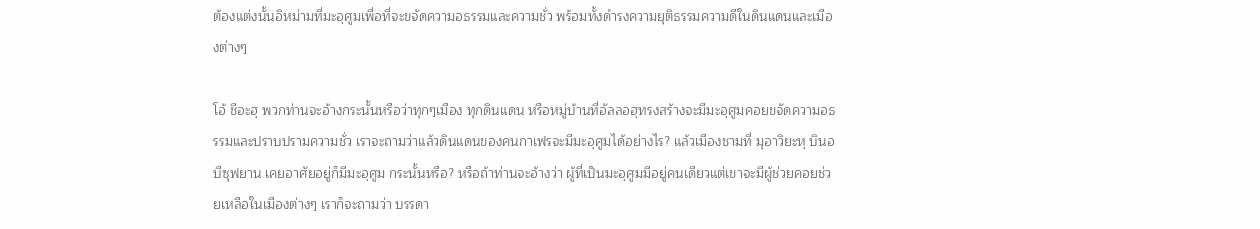ต้องแต่งนั้นอิหม่ามที่มะอฺศูมเพื่อที่จะขจัดความอธรรมและความชั่ว พร้อมทั้งดำรงความยุติธรรมความดีในดินแดนและเมืองต่างๆ

โอ้ ชีอะฮฺ พวกท่านจะอ้างกระนั้นหรือว่าทุกๆเมือง ทุกดินแดน หรือหมู่บ้านที่อัลลอฮฺทรงสร้างจะมีมะอฺศูมคอยขจัดความอธรรมและปราบปรามความชั่ว เราจะถามว่าแล้วดินแดนของคนกาเฟรจะมีมะอฺศูมได้อย่างไร? แล้วเมืองชามที่ มุอาวิยะหฺ บินอบีซุฟยาน เคยอาศัยอยู่ก็มีมะอฺศูม กระนั้นหรือ? หรือถ้าท่านจะอ้างว่า ผู้ที่เป็นมะอฺศูมมีอยู่คนเดียวแต่เขาจะมีผู้ช่วยคอยช่วยเหลือในเมืองต่างๆ เราก็จะถามว่า บรรดา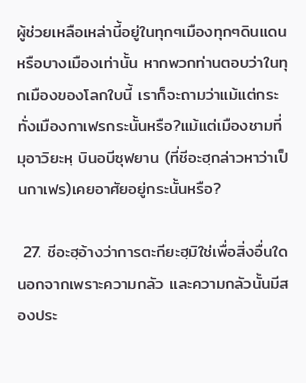ผู้ช่วยเหลือเหล่านี้อยู่ในทุกๆเมืองทุกๆดินแดนหรือบางเมืองเท่านั้น หากพวกท่านตอบว่าในทุกเมืองของโลกใบนี้ เราก็จะถามว่าแม้แต่กระทั่งเมืองกาเฟรกระนั้นหรือ?แม้แต่เมืองชามที่ มุอาวิยะหฺ บินอบีซุฟยาน (ที่ชีอะฮฺกล่าวหาว่าเป็นกาเฟร)เคยอาศัยอยู่กระนั้นหรือ?

 27. ชีอะฮฺอ้างว่าการตะกียะฮฺมิใช่เพื่อสิ่งอื่นใดนอกจากเพราะความกลัว และความกลัวนั้นมีสองประ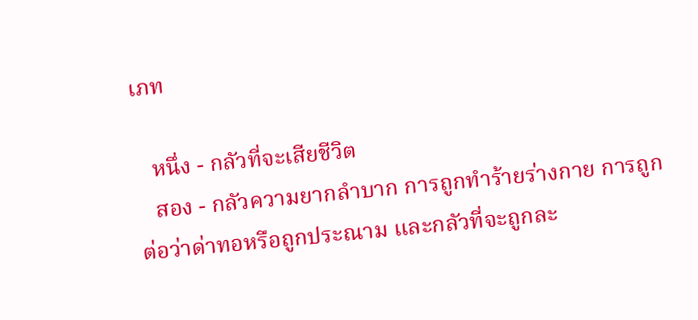เภท

   หนึ่ง - กลัวที่จะเสียชีวิต
   สอง - กลัวความยากลำบาก การถูกทำร้ายร่างกาย การถูกต่อว่าด่าทอหรือถูกประณาม และกลัวที่จะถูกละ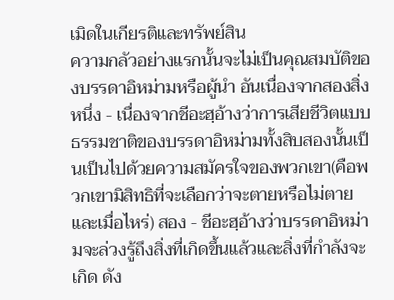เมิดในเกียรติและทรัพย์สิน
ความกลัวอย่างแรกนั้นจะไม่เป็นคุณสมบัติของบรรดาอิหม่ามหรือผู้นำ อันเนื่องจากสองสิ่ง หนึ่ง - เนื่องจากชีอะฮฺอ้างว่าการเสียชีวิตแบบธรรมชาติของบรรดาอิหม่ามทั้งสิบสองนั้นเป็นเป็นไปด้วยความสมัครใจของพวกเขา(คือพวกเขามิสิทธิที่จะเลือกว่าจะตายหรือไม่ตายและเมื่อไหร่) สอง - ชีอะฮฺอ้างว่าบรรดาอิหม่ามจะล่วงรู้ถึงสิ่งที่เกิดขึ้นแล้วและสิ่งที่กำลังจะเกิด ดัง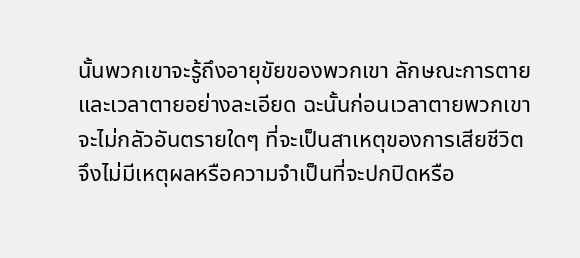นั้นพวกเขาจะรู้ถึงอายุขัยของพวกเขา ลักษณะการตาย และเวลาตายอย่างละเอียด ฉะนั้นก่อนเวลาตายพวกเขาจะไม่กลัวอันตรายใดๆ ที่จะเป็นสาเหตุของการเสียชีวิต จึงไม่มีเหตุผลหรือความจำเป็นที่จะปกปิดหรือ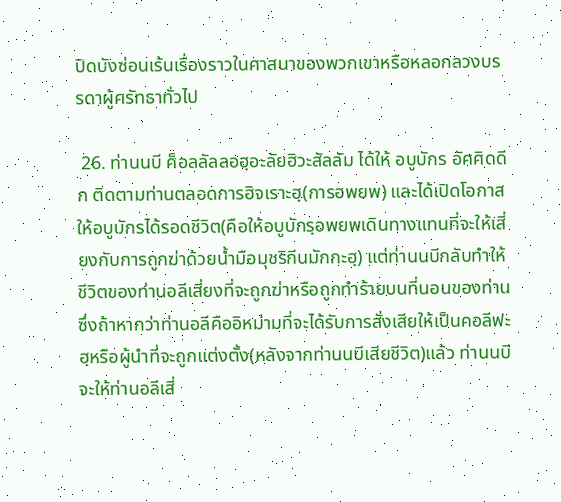ปิดบังซ่อนเร้นเรื่องราวในศาสนาของพวกเขาหรือหลอกลวงบรรดาผู้ศรัทธาทั่วไป

 26. ท่านนบี ศ็อลลัลลอฮฺอะลัยฮิวะสัลลัม ได้ให้ อบูบักร อัศศิดดีก ติดตามท่านตลอดการฮิจเราะฮฺ(การอพยพ) และได้เปิดโอกาสให้อบูบักรได้รอดชีวิต(คือให้อบูบักรฺอพยพเดินทางแทนที่จะให้เสี่ยงกับการถูกฆ่าด้วยน้ำมือมุชริกีนมักกะฮฺ) แต่ท่านนบีกลับทำให้ชีวิตของท่านอลีเสี่ยงที่จะถูกฆ่าหรือถูกทำร้ายบนที่นอนของท่าน ซึ่งถ้าหากว่าท่านอลีคืออิหม่ามที่จะได้รับการสั่งเสียให้เป็นคอลีฟะฮฺหรือผู้นำที่จะถูกแต่งตั้ง(หลังจากท่านนบีเสียชีวิต)แล้ว ท่านนบีจะให้ท่านอลีเสี่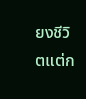ยงชีวิตแต่ก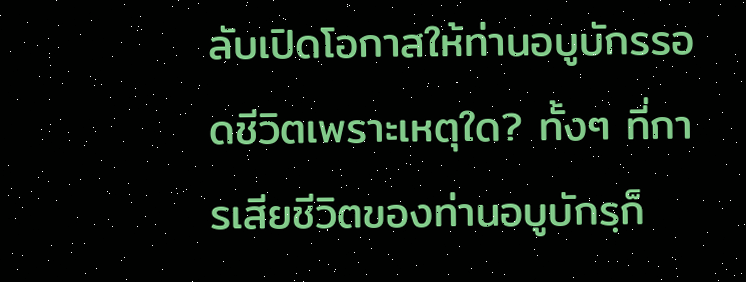ลับเปิดโอกาสให้ท่านอบูบักรรอดชีวิตเพราะเหตุใด? ทั้งๆ ที่การเสียชีวิตของท่านอบูบักรฺก็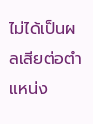ไม่ได้เป็นผลเสียต่อตำแหน่ง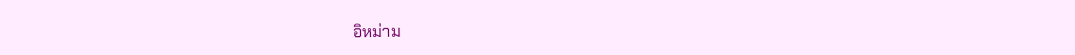อิหม่าม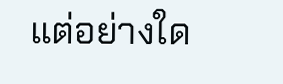แต่อย่างใด